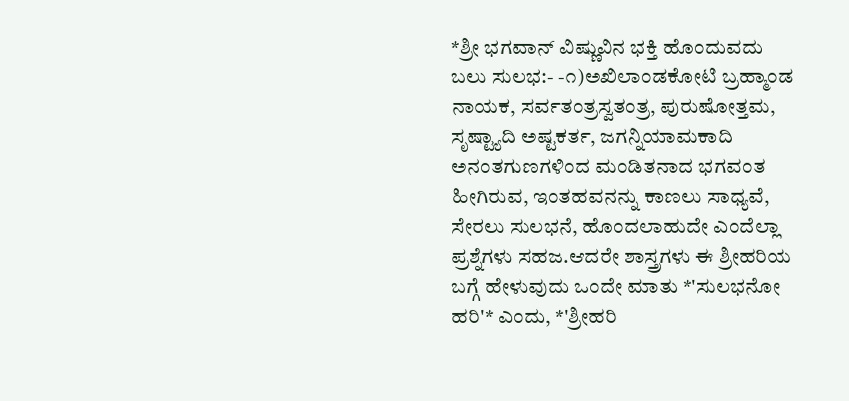*ಶ್ರೀ ಭಗವಾನ್ ವಿಷ್ಣುವಿನ ಭಕ್ತಿ ಹೊಂದುವದು ಬಲು ಸುಲಭ:- -೧)ಅಖಿಲಾಂಡಕೋಟಿ ಬ್ರಹ್ಮಾಂಡ ನಾಯಕ, ಸರ್ವತಂತ್ರಸ್ವತಂತ್ರ, ಪುರುಷೋತ್ತಮ, ಸೃಷ್ಟ್ಯಾದಿ ಅಷ್ಟಕರ್ತ, ಜಗನ್ನಿಯಾಮಕಾದಿ ಅನಂತಗುಣಗಳಿಂದ ಮಂಡಿತನಾದ ಭಗವಂತ ಹೀಗಿರುವ, ಇಂತಹವನನ್ನು ಕಾಣಲು ಸಾಧ್ಯವೆ, ಸೇರಲು ಸುಲಭನೆ, ಹೊಂದಲಾಹುದೇ ಎಂದೆಲ್ಲಾ ಪ್ರಶ್ನೆಗಳು ಸಹಜ.ಆದರೇ ಶಾಸ್ತ್ರಗಳು ಈ ಶ್ರೀಹರಿಯ ಬಗ್ಗೆ ಹೇಳುವುದು ಒಂದೇ ಮಾತು *'ಸುಲಭನೋ ಹರಿ'* ಎಂದು, *'ಶ್ರೀಹರಿ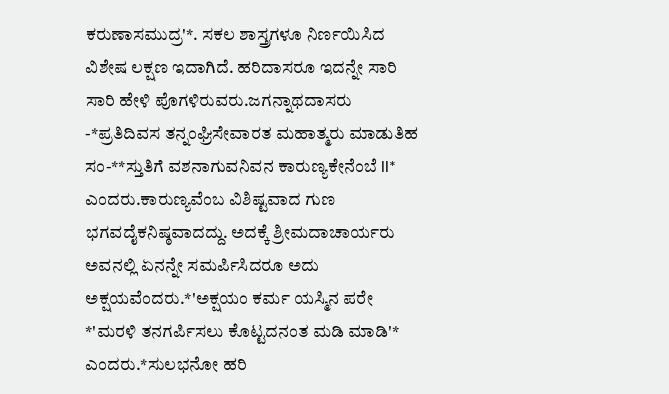ಕರುಣಾಸಮುದ್ರ'*. ಸಕಲ ಶಾಸ್ತ್ರಗಳೂ ನಿರ್ಣಯಿಸಿದ ವಿಶೇಷ ಲಕ್ಷಣ ಇದಾಗಿದೆ. ಹರಿದಾಸರೂ ಇದನ್ನೇ ಸಾರಿ ಸಾರಿ ಹೇಳಿ ಪೊಗಳಿರುವರು.ಜಗನ್ನಾಥದಾಸರು -*ಪ್ರತಿದಿವಸ ತನ್ನಂಘ್ರಿಸೇವಾರತ ಮಹಾತ್ಮರು ಮಾಡುತಿಹ ಸಂ-**ಸ್ತುತಿಗೆ ವಶನಾಗುವನಿವನ ಕಾರುಣ್ಯಕೇನೆಂಬೆ ll* ಎಂದರು.ಕಾರುಣ್ಯವೆಂಬ ವಿಶಿಷ್ಟವಾದ ಗುಣ ಭಗವದೈಕನಿಷ್ಠವಾದದ್ದು. ಅದಕ್ಕೆ ಶ್ರೀಮದಾಚಾರ್ಯರು ಅವನಲ್ಲಿ ಏನನ್ನೇ ಸಮರ್ಪಿಸಿದರೂ ಅದು ಅಕ್ಷಯವೆಂದರು.*'ಅಕ್ಷಯಂ ಕರ್ಮ ಯಸ್ಮಿನ ಪರೇ *'ಮರಳಿ ತನಗರ್ಪಿಸಲು ಕೊಟ್ಟದನಂತ ಮಡಿ ಮಾಡಿ'* ಎಂದರು.*ಸುಲಭನೋ ಹರಿ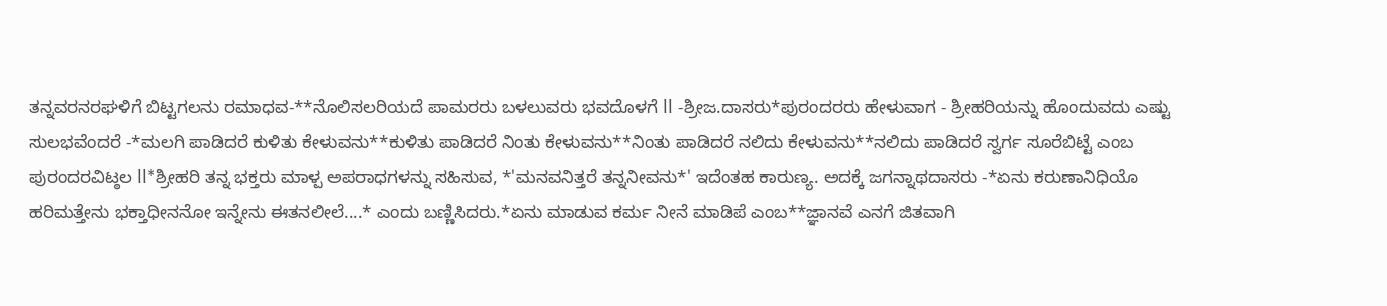ತನ್ನವರನರಘಳಿಗೆ ಬಿಟ್ಟಗಲನು ರಮಾಧವ-**ನೊಲಿಸಲರಿಯದೆ ಪಾಮರರು ಬಳಲುವರು ಭವದೊಳಗೆ ll -ಶ್ರೀಜ.ದಾಸರು*ಪುರಂದರರು ಹೇಳುವಾಗ - ಶ್ರೀಹರಿಯನ್ನು ಹೊಂದುವದು ಎಷ್ಟು ಸುಲಭವೆಂದರೆ -*ಮಲಗಿ ಪಾಡಿದರೆ ಕುಳಿತು ಕೇಳುವನು**ಕುಳಿತು ಪಾಡಿದರೆ ನಿಂತು ಕೇಳುವನು**ನಿಂತು ಪಾಡಿದರೆ ನಲಿದು ಕೇಳುವನು**ನಲಿದು ಪಾಡಿದರೆ ಸ್ವರ್ಗ ಸೂರೆಬಿಟ್ಟೆ ಎಂಬ ಪುರಂದರವಿಟ್ಠಲ ll*ಶ್ರೀಹರಿ ತನ್ನ ಭಕ್ತರು ಮಾಳ್ಪ ಅಪರಾಧಗಳನ್ನು ಸಹಿಸುವ, *'ಮನವನಿತ್ತರೆ ತನ್ನನೀವನು*' ಇದೆಂತಹ ಕಾರುಣ್ಯ. ಅದಕ್ಕೆ ಜಗನ್ನಾಥದಾಸರು -*ಏನು ಕರುಣಾನಿಧಿಯೊ ಹರಿಮತ್ತೇನು ಭಕ್ತಾಧೀನನೋ ಇನ್ನೇನು ಈತನಲೀಲೆ....* ಎಂದು ಬಣ್ಣಿಸಿದರು.*ಏನು ಮಾಡುವ ಕರ್ಮ ನೀನೆ ಮಾಡಿಪೆ ಎಂಬ**ಜ್ಞಾನವೆ ಎನಗೆ ಜಿತವಾಗಿ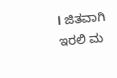l ಜಿತವಾಗಿ ಇರಲಿ ಮ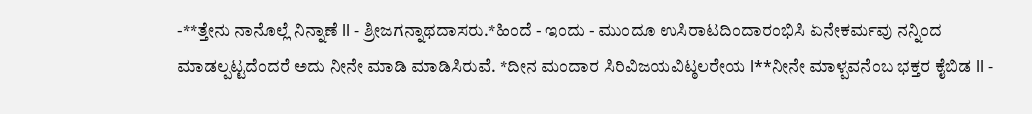-**ತ್ತೇನು ನಾನೊಲ್ಲೆ ನಿನ್ನಾಣೆ ll - ಶ್ರೀಜಗನ್ನಾಥದಾಸರು.*ಹಿಂದೆ - ಇಂದು - ಮುಂದೂ ಉಸಿರಾಟದಿಂದಾರಂಭಿಸಿ ಏನೇಕರ್ಮವು ನನ್ನಿಂದ ಮಾಡಲ್ಪಟ್ಟದೆಂದರೆ ಅದು ನೀನೇ ಮಾಡಿ ಮಾಡಿಸಿರುವೆ. *ದೀನ ಮಂದಾರ ಸಿರಿವಿಜಯವಿಟ್ಠಲರೇಯ l**ನೀನೇ ಮಾಳ್ಪವನೆಂಬ ಭಕ್ತರ ಕೈಬಿಡ ll -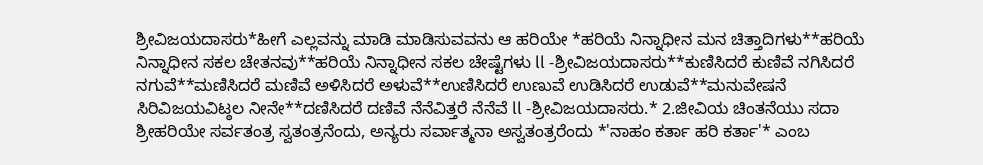ಶ್ರೀವಿಜಯದಾಸರು*ಹೀಗೆ ಎಲ್ಲವನ್ನು ಮಾಡಿ ಮಾಡಿಸುವವನು ಆ ಹರಿಯೇ *ಹರಿಯೆ ನಿನ್ನಾಧೀನ ಮನ ಚಿತ್ತಾದಿಗಳು**ಹರಿಯೆ ನಿನ್ನಾಧೀನ ಸಕಲ ಚೇತನವು**ಹರಿಯೆ ನಿನ್ನಾಧೀನ ಸಕಲ ಚೇಷ್ಟೆಗಳು ll -ಶ್ರೀವಿಜಯದಾಸರು**ಕುಣಿಸಿದರೆ ಕುಣಿವೆ ನಗಿಸಿದರೆ ನಗುವೆ**ಮಣಿಸಿದರೆ ಮಣಿವೆ ಅಳಿಸಿದರೆ ಅಳುವೆ**ಉಣಿಸಿದರೆ ಉಣುವೆ ಉಡಿಸಿದರೆ ಉಡುವೆ**ಮನುವೇಷನೆ ಸಿರಿವಿಜಯವಿಟ್ಠಲ ನೀನೇ**ದಣಿಸಿದರೆ ದಣಿವೆ ನೆನೆವಿತ್ತರೆ ನೆನೆವೆ ll -ಶ್ರೀವಿಜಯದಾಸರು.* 2.ಜೀವಿಯ ಚಿಂತನೆಯು ಸದಾ ಶ್ರೀಹರಿಯೇ ಸರ್ವತಂತ್ರ ಸ್ವತಂತ್ರನೆಂದು, ಅನ್ಯರು ಸರ್ವಾತ್ಮನಾ ಅಸ್ವತಂತ್ರರೆಂದು *'ನಾಹಂ ಕರ್ತಾ ಹರಿ ಕರ್ತಾ'* ಎಂಬ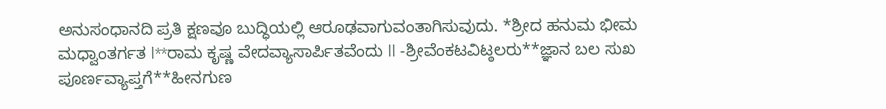ಅನುಸಂಧಾನದಿ ಪ್ರತಿ ಕ್ಷಣವೂ ಬುದ್ಧಿಯಲ್ಲಿ ಆರೂಢವಾಗುವಂತಾಗಿಸುವುದು. *ಶ್ರೀದ ಹನುಮ ಭೀಮ ಮಧ್ವಾಂತರ್ಗತ l**ರಾಮ ಕೃಷ್ಣ ವೇದವ್ಯಾಸಾರ್ಪಿತವೆಂದು ll -ಶ್ರೀವೆಂಕಟವಿಟ್ಠಲರು**ಜ್ಞಾನ ಬಲ ಸುಖ ಪೂರ್ಣವ್ಯಾಪ್ತಗೆ**ಹೀನಗುಣ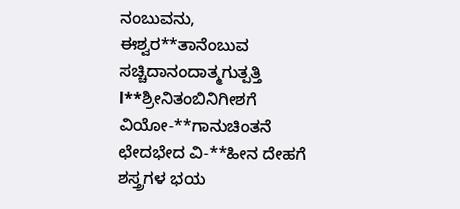ನಂಬುವನು, ಈಶ್ವರ**ತಾನೆಂಬುವ ಸಚ್ಚಿದಾನಂದಾತ್ಮಗುತ್ಪತ್ತಿ l**ಶ್ರೀನಿತಂಬಿನಿಗೀಶಗೆ ವಿಯೋ-**ಗಾನುಚಿಂತನೆ ಛೇದಭೇದ ವಿ-**ಹೀನ ದೇಹಗೆ ಶಸ್ತ್ರಗಳ ಭಯ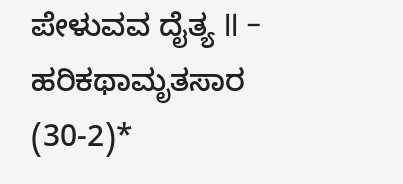ಪೇಳುವವ ದೈತ್ಯ ll - ಹರಿಕಥಾಮೃತಸಾರ (30-2)*